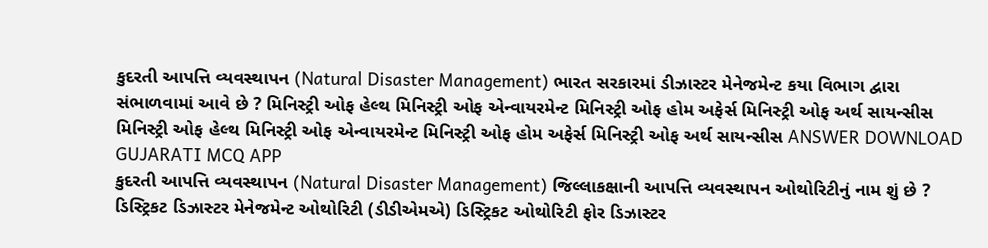કુદરતી આપત્તિ વ્યવસ્થાપન (Natural Disaster Management) ભારત સરકારમાં ડીઝાસ્ટર મેનેજમેન્ટ કયા વિભાગ દ્વારા સંભાળવામાં આવે છે ? મિનિસ્ટ્રી ઓફ હેલ્થ મિનિસ્ટ્રી ઓફ એન્વાયરમેન્ટ મિનિસ્ટ્રી ઓફ હોમ અફેર્સ મિનિસ્ટ્રી ઓફ અર્થ સાયન્સીસ મિનિસ્ટ્રી ઓફ હેલ્થ મિનિસ્ટ્રી ઓફ એન્વાયરમેન્ટ મિનિસ્ટ્રી ઓફ હોમ અફેર્સ મિનિસ્ટ્રી ઓફ અર્થ સાયન્સીસ ANSWER DOWNLOAD GUJARATI MCQ APP
કુદરતી આપત્તિ વ્યવસ્થાપન (Natural Disaster Management) જિલ્લાકક્ષાની આપત્તિ વ્યવસ્થાપન ઓથોરિટીનું નામ શું છે ? ડિસ્ટ્રિકટ ડિઝાસ્ટર મેનેજમેન્ટ ઓથોરિટી (ડીડીએમએ) ડિસ્ટ્રિકટ ઓથોરિટી ફોર ડિઝાસ્ટર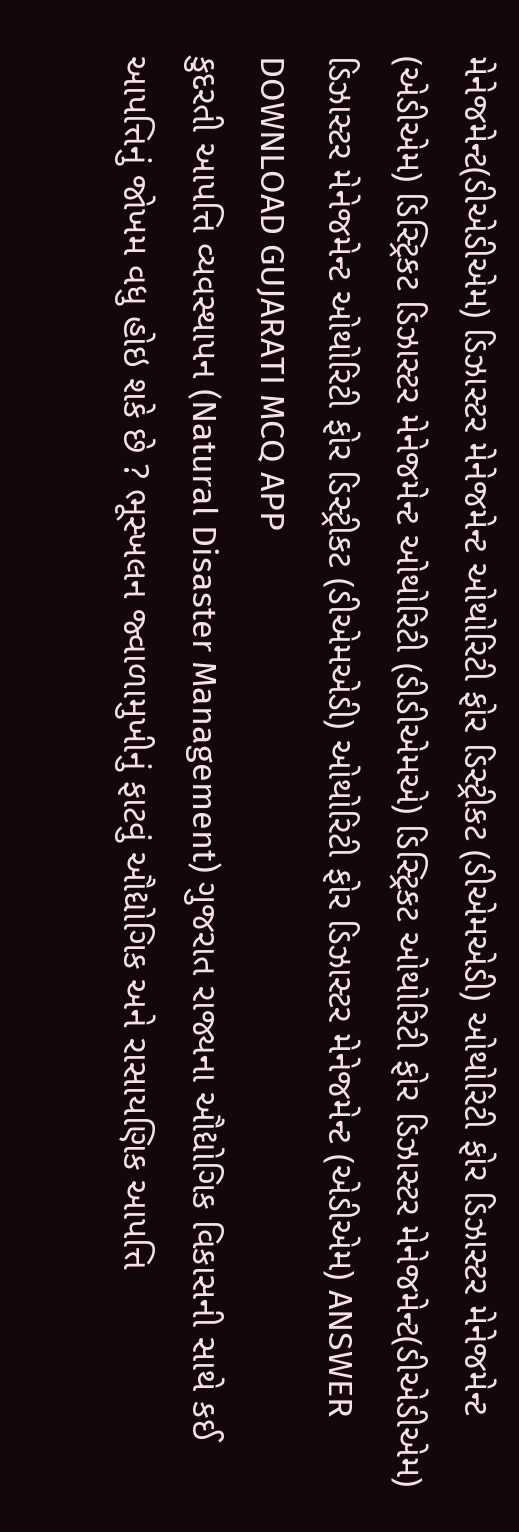મેનેજમેન્ટ(ડીએડીએમ) ડિઝાસ્ટર મેનેજમેન્ટ ઓથોરિટી ફોર ડિસ્ટ્રીકટ (ડીએમએડી) ઓથોરિટી ફોર ડિઝાસ્ટર મેનેજમેન્ટ (એડીએમ) ડિસ્ટ્રિકટ ડિઝાસ્ટર મેનેજમેન્ટ ઓથોરિટી (ડીડીએમએ) ડિસ્ટ્રિકટ ઓથોરિટી ફોર ડિઝાસ્ટર મેનેજમેન્ટ(ડીએડીએમ) ડિઝાસ્ટર મેનેજમેન્ટ ઓથોરિટી ફોર ડિસ્ટ્રીકટ (ડીએમએડી) ઓથોરિટી ફોર ડિઝાસ્ટર મેનેજમેન્ટ (એડીએમ) ANSWER DOWNLOAD GUJARATI MCQ APP
કુદરતી આપત્તિ વ્યવસ્થાપન (Natural Disaster Management) ગુજરાત રાજ્યના ઔદ્યોગિક વિકાસની સાથે કઈ આપત્તિનું જોખમ વધુ હોઇ શકે છે ? ભૂસ્ખલન જ્વાળામુખીનું ફાટવું ઔદ્યોગિક અને રાસાયણિક આપત્તિ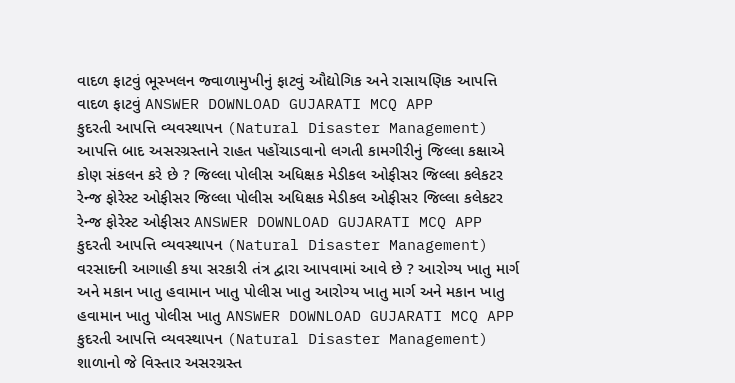વાદળ ફાટવું ભૂસ્ખલન જ્વાળામુખીનું ફાટવું ઔદ્યોગિક અને રાસાયણિક આપત્તિ વાદળ ફાટવું ANSWER DOWNLOAD GUJARATI MCQ APP
કુદરતી આપત્તિ વ્યવસ્થાપન (Natural Disaster Management) આપત્તિ બાદ અસરગ્રસ્તાને રાહત પહોંચાડવાનો લગતી કામગીરીનું જિલ્લા કક્ષાએ કોણ સંકલન કરે છે ? જિલ્લા પોલીસ અધિક્ષક મેડીકલ ઓફીસર જિલ્લા કલેકટર રેન્જ ફોરેસ્ટ ઓફીસર જિલ્લા પોલીસ અધિક્ષક મેડીકલ ઓફીસર જિલ્લા કલેકટર રેન્જ ફોરેસ્ટ ઓફીસર ANSWER DOWNLOAD GUJARATI MCQ APP
કુદરતી આપત્તિ વ્યવસ્થાપન (Natural Disaster Management) વરસાદની આગાહી કયા સરકારી તંત્ર દ્વારા આપવામાં આવે છે ? આરોગ્ય ખાતુ માર્ગ અને મકાન ખાતુ હવામાન ખાતુ પોલીસ ખાતુ આરોગ્ય ખાતુ માર્ગ અને મકાન ખાતુ હવામાન ખાતુ પોલીસ ખાતુ ANSWER DOWNLOAD GUJARATI MCQ APP
કુદરતી આપત્તિ વ્યવસ્થાપન (Natural Disaster Management) શાળાનો જે વિસ્તાર અસરગ્રસ્ત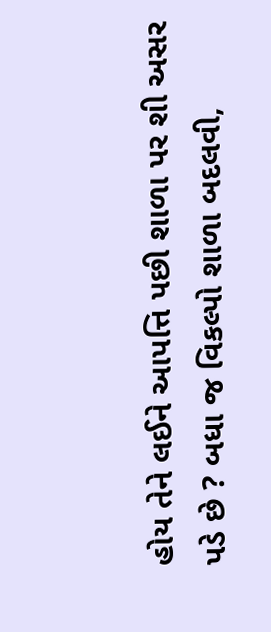હોય તેને લઈને આપત્તિ પછી શાળા પર શી અસર પડે છે ? બધા જ વિકલ્પો શાળા બદલવી,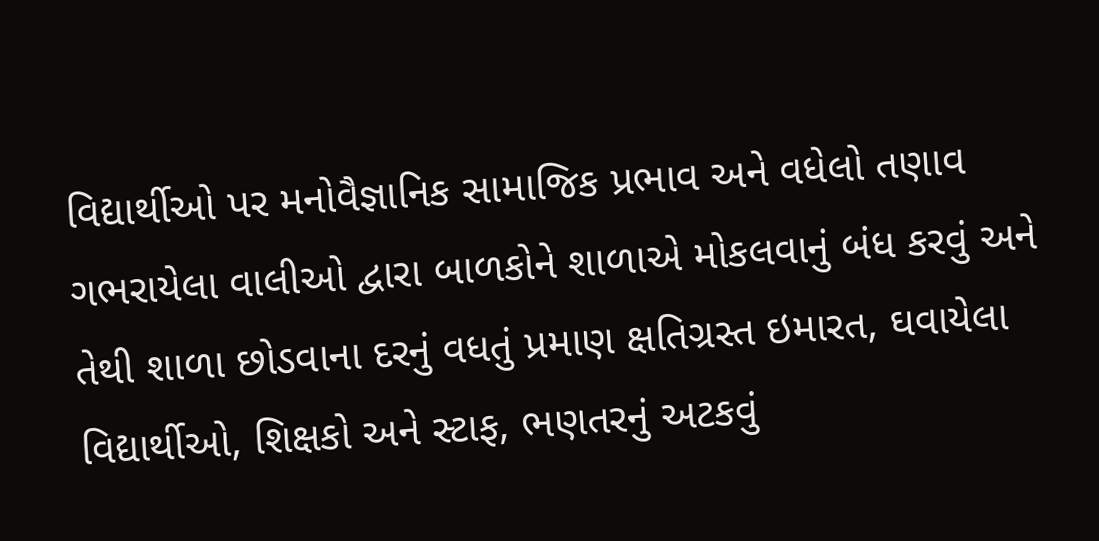વિદ્યાર્થીઓ પર મનોવૈજ્ઞાનિક સામાજિક પ્રભાવ અને વધેલો તણાવ ગભરાયેલા વાલીઓ દ્વારા બાળકોને શાળાએ મોકલવાનું બંધ કરવું અને તેથી શાળા છોડવાના દરનું વધતું પ્રમાણ ક્ષતિગ્રસ્ત ઇમારત, ઘવાયેલા વિદ્યાર્થીઓ, શિક્ષકો અને સ્ટાફ, ભણતરનું અટકવું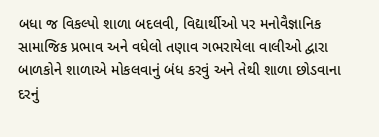બધા જ વિકલ્પો શાળા બદલવી, વિદ્યાર્થીઓ પર મનોવૈજ્ઞાનિક સામાજિક પ્રભાવ અને વધેલો તણાવ ગભરાયેલા વાલીઓ દ્વારા બાળકોને શાળાએ મોકલવાનું બંધ કરવું અને તેથી શાળા છોડવાના દરનું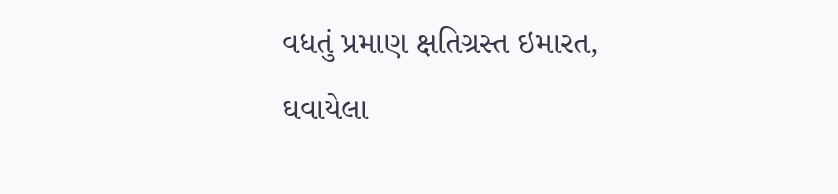વધતું પ્રમાણ ક્ષતિગ્રસ્ત ઇમારત, ઘવાયેલા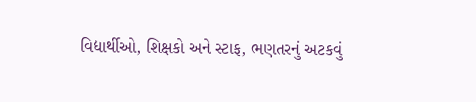વિદ્યાર્થીઓ, શિક્ષકો અને સ્ટાફ, ભણતરનું અટકવું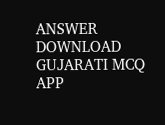ANSWER DOWNLOAD GUJARATI MCQ APP